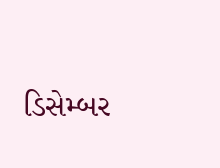ડિસેમ્બર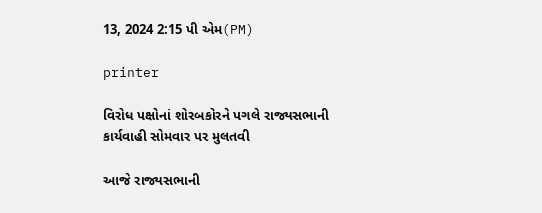13, 2024 2:15 પી એમ(PM)

printer

વિરોધ પક્ષોનાં શોરબકોરને પગલે રાજ્યસભાની કાર્યવાહી સોમવાર પર મુલતવી

આજે રાજ્યસભાની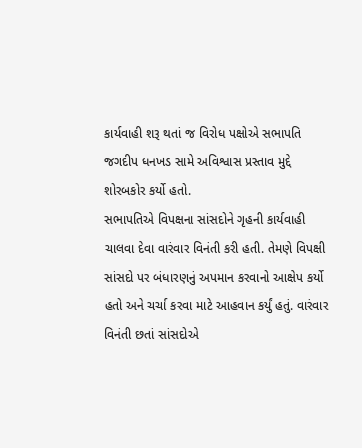કાર્યવાહી શરૂ થતાં જ વિરોધ પક્ષોએ સભાપતિ જગદીપ ધનખડ સામે અવિશ્વાસ પ્રસ્તાવ મુદ્દે શોરબકોર કર્યો હતો.
સભાપતિએ વિપક્ષના સાંસદોને ગૃહની કાર્યવાહી ચાલવા દેવા વારંવાર વિનંતી કરી હતી. તેમણે વિપક્ષી સાંસદો પર બંધારણનું અપમાન કરવાનો આક્ષેપ કર્યો હતો અને ચર્ચા કરવા માટે આહવાન કર્યું હતું. વારંવાર વિનંતી છતાં સાંસદોએ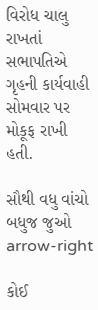વિરોધ ચાલુ રાખતાં સભાપતિએ ગૃહની કાર્યવાહી સોમવાર પર મોકૂફ રાખી હતી.

સૌથી વધુ વાંચો
બધુજ જુઓ arrow-right

કોઈ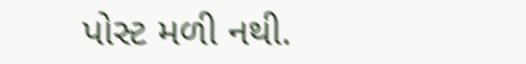પોસ્ટ મળી નથી.